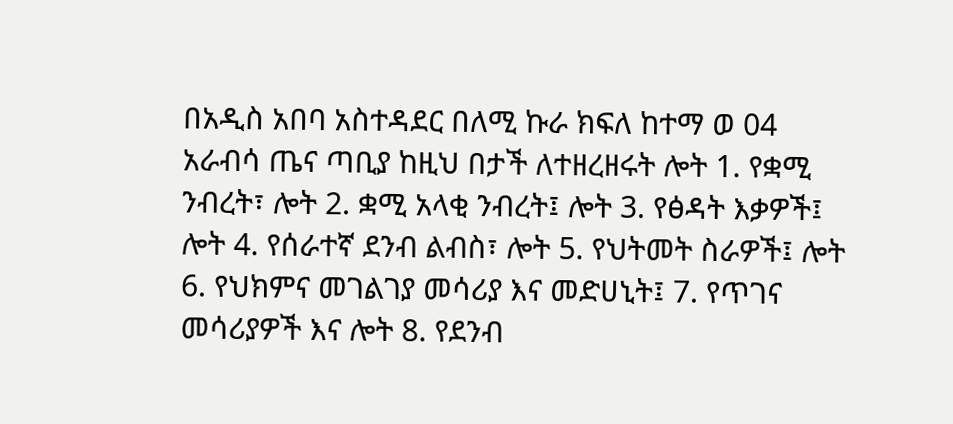በአዲስ አበባ አስተዳደር በለሚ ኩራ ክፍለ ከተማ ወ 04 አራብሳ ጤና ጣቢያ ከዚህ በታች ለተዘረዘሩት ሎት 1. የቋሚ ንብረት፣ ሎት 2. ቋሚ አላቂ ንብረት፤ ሎት 3. የፅዳት እቃዎች፤ ሎት 4. የሰራተኛ ደንብ ልብስ፣ ሎት 5. የህትመት ስራዎች፤ ሎት 6. የህክምና መገልገያ መሳሪያ እና መድሀኒት፤ 7. የጥገና መሳሪያዎች እና ሎት 8. የደንብ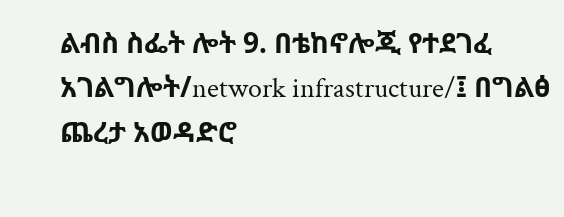ልብስ ስፌት ሎት 9. በቴከኖሎጂ የተደገፈ አገልግሎት/network infrastructure/፤ በግልፅ ጨረታ አወዳድሮ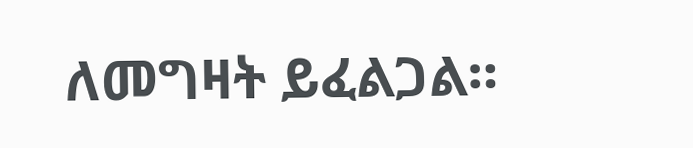ለመግዛት ይፈልጋል።